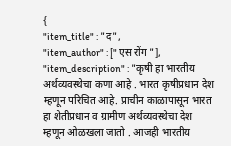{
"item_title" : "द",
"item_author" : [" एस रोंग "],
"item_description" : "कृषी हा भारतीय अर्थव्यवस्थेचा कणा आहे . भारत कृषीप्रधान देश म्हणून परिचित आहे. प्राचीन काळापासून भारत हा शेतीप्रधान व ग्रामीण अर्थव्यवस्थेचा देश म्हणून ओळखला जातो . आजही भारतीय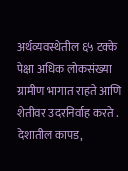अर्थव्यवस्थेतील ६५ टक्के पेक्षा अधिक लोकसंख्या ग्रामीण भागात राहते आणि शेतीवर उदरनिर्वाह करते . देशातील कापड,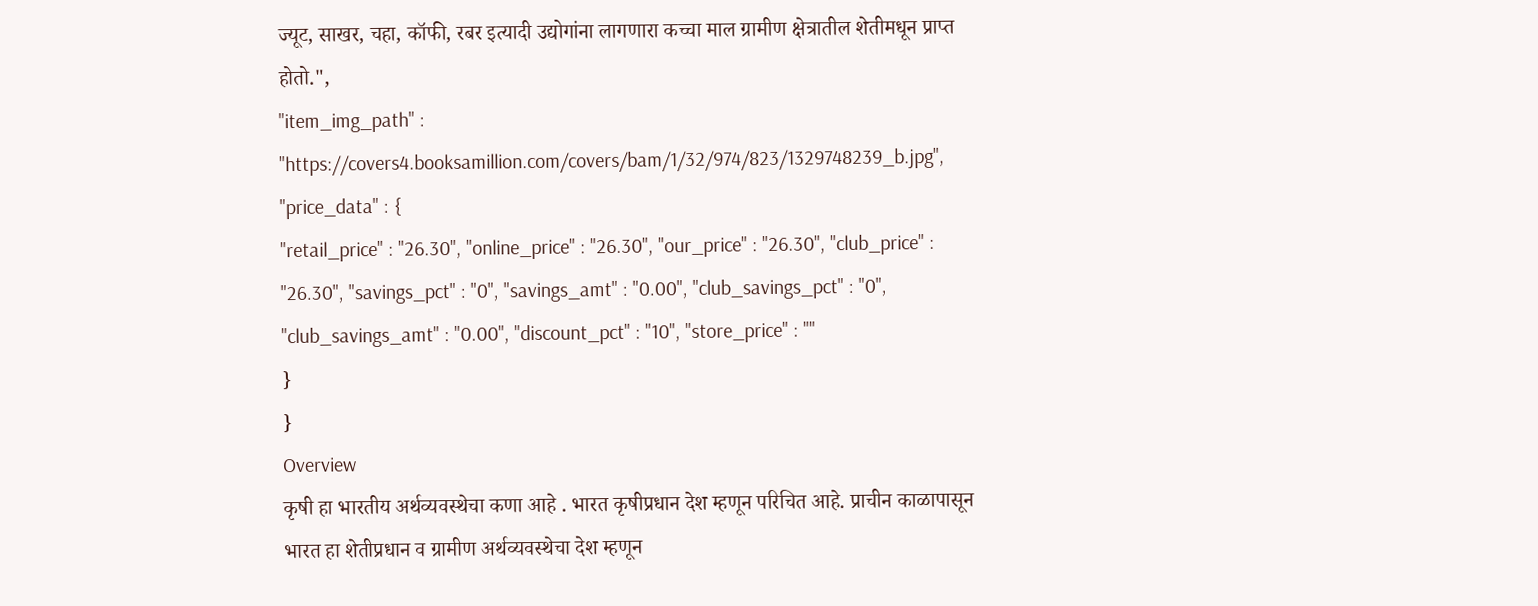ज्यूट, साखर, चहा, कॉफी, रबर इत्यादी उद्योगांना लागणारा कच्चा माल ग्रामीण क्षेत्रातील शेतीमधून प्राप्त होतो.",
"item_img_path" : "https://covers4.booksamillion.com/covers/bam/1/32/974/823/1329748239_b.jpg",
"price_data" : {
"retail_price" : "26.30", "online_price" : "26.30", "our_price" : "26.30", "club_price" : "26.30", "savings_pct" : "0", "savings_amt" : "0.00", "club_savings_pct" : "0", "club_savings_amt" : "0.00", "discount_pct" : "10", "store_price" : ""
}
}
Overview
कृषी हा भारतीय अर्थव्यवस्थेचा कणा आहे . भारत कृषीप्रधान देश म्हणून परिचित आहे. प्राचीन काळापासून भारत हा शेतीप्रधान व ग्रामीण अर्थव्यवस्थेचा देश म्हणून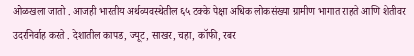ओळखला जातो . आजही भारतीय अर्थव्यवस्थेतील ६५ टक्के पेक्षा अधिक लोकसंख्या ग्रामीण भागात राहते आणि शेतीवर उदरनिर्वाह करते . देशातील कापड, ज्यूट, साखर, चहा, कॉफी, रबर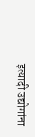इत्यादी उद्योगांना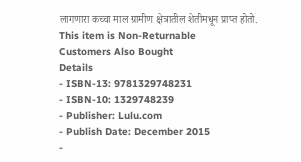लागणारा कच्चा माल ग्रामीण क्षेत्रातील शेतीमधून प्राप्त होतो.
This item is Non-Returnable
Customers Also Bought
Details
- ISBN-13: 9781329748231
- ISBN-10: 1329748239
- Publisher: Lulu.com
- Publish Date: December 2015
-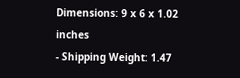Dimensions: 9 x 6 x 1.02 inches
- Shipping Weight: 1.47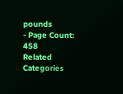pounds
- Page Count: 458
Related Categories